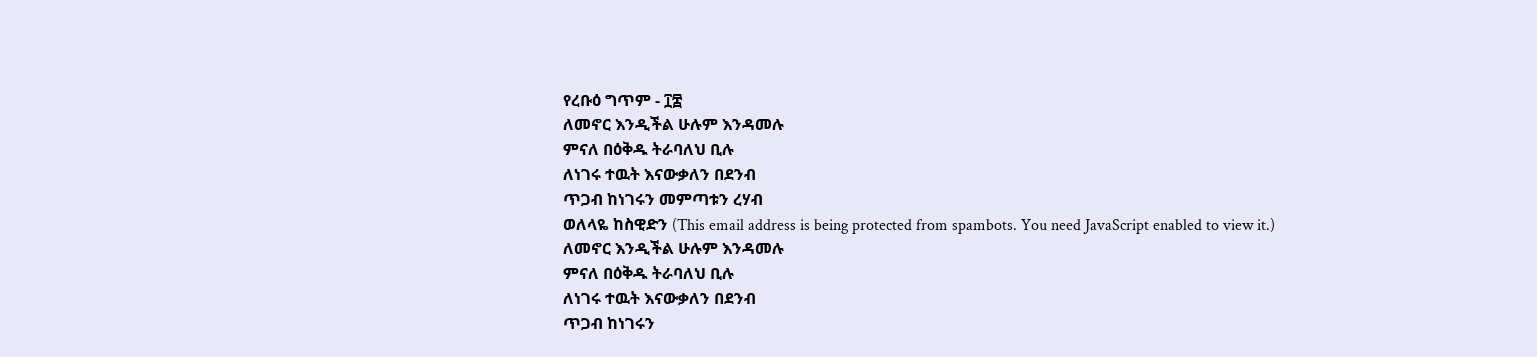የረቡዕ ግጥም - ፲፰
ለመኖር እንዲችል ሁሉም እንዳመሉ
ምናለ በዕቅዱ ትራባለህ ቢሉ
ለነገሩ ተዉት እናውቃለን በደንብ
ጥጋብ ከነገሩን መምጣቱን ረሃብ
ወለላዬ ከስዊድን (This email address is being protected from spambots. You need JavaScript enabled to view it.)
ለመኖር እንዲችል ሁሉም እንዳመሉ
ምናለ በዕቅዱ ትራባለህ ቢሉ
ለነገሩ ተዉት እናውቃለን በደንብ
ጥጋብ ከነገሩን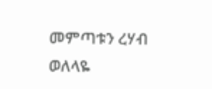መምጣቱን ረሃብ
ወለላዬ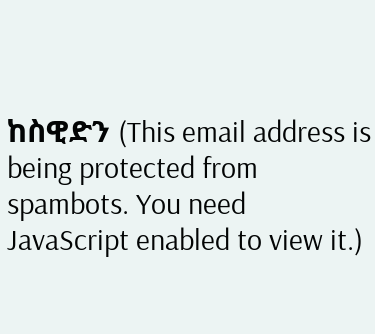ከስዊድን (This email address is being protected from spambots. You need JavaScript enabled to view it.)